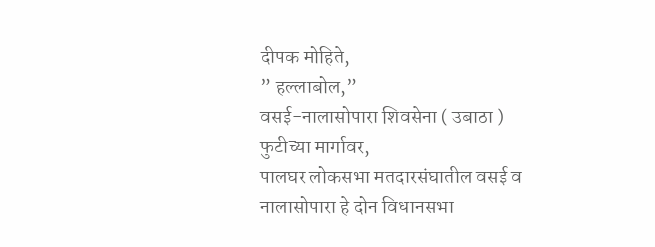दीपक मोहिते,
” हल्लाबोल,”
वसई-नालासोपारा शिवसेना ( उबाठा ) फुटीच्या मार्गावर,
पालघर लोकसभा मतदारसंघातील वसई व नालासोपारा हे दोन विधानसभा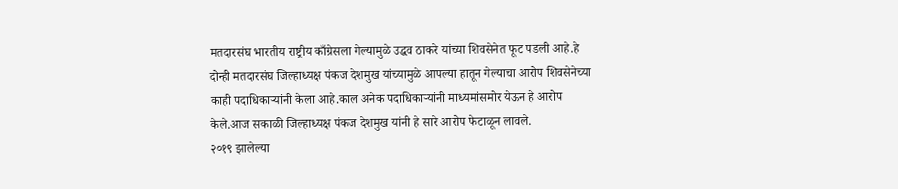मतदारसंघ भारतीय राष्ट्रीय काँग्रेसला गेल्यामुळे उद्धव ठाकरे यांच्या शिवसेनेत फूट पडली आहे.हे दोन्ही मतदारसंघ जिल्हाध्यक्ष पंकज देशमुख यांच्यामुळे आपल्या हातून गेल्याचा आरोप शिवसेनेच्या काही पदाधिकाऱ्यांनी केला आहे.काल अनेक पदाधिकाऱ्यांनी माध्यमांसमोर येऊन हे आरोप केले.आज सकाळी जिल्हाध्यक्ष पंकज देशमुख यांनी हे सारे आरोप फेटाळून लावले.
२०१९ झालेल्या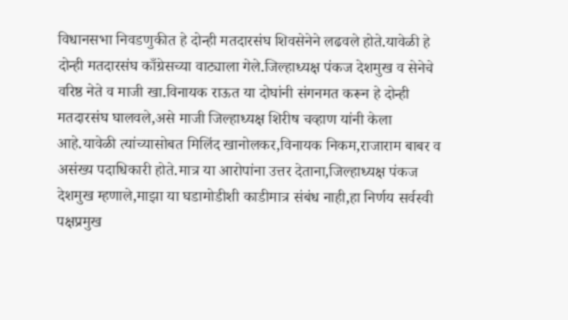विधानसभा निवडणुकीत हे दोन्ही मतदारसंघ शिवसेनेने लढवले होते.यावेळी हे दोन्ही मतदारसंघ काँग्रेसच्या वाट्याला गेले.जिल्हाध्यक्ष पंकज देशमुख व सेनेचे वरिष्ठ नेते व माजी खा.विनायक राऊत या दोघांनी संगनमत करून हे दोन्ही मतदारसंघ घालवले,असे माजी जिल्हाध्यक्ष शिरीष चव्हाण यांनी केला आहे.यावेळी त्यांच्यासोबत मिलिंद खानोलकर,विनायक निकम,राजाराम बाबर व असंख्य पदाधिकारी होते.मात्र या आरोपांना उत्तर देताना,जिल्हाध्यक्ष पंकज देशमुख म्हणाले,माझा या घडामोडीशी काडीमात्र संबंध नाही,हा निर्णय सर्वस्वी पक्षप्रमुख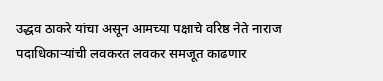उद्धव ठाकरे यांचा असून आमच्या पक्षाचे वरिष्ठ नेते नाराज पदाधिकाऱ्यांची लवकरत लवकर समजूत काढणार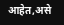आहेत,असे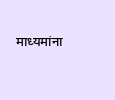माध्यमांना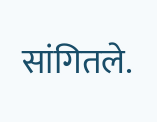सांगितले.